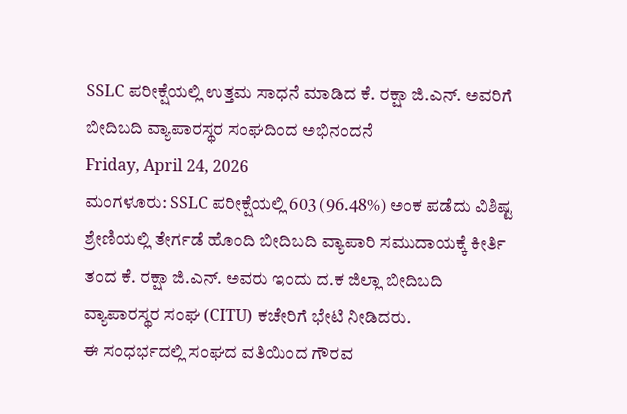SSLC ಪರೀಕ್ಷೆಯಲ್ಲಿ ಉತ್ತಮ ಸಾಧನೆ ಮಾಡಿದ ಕೆ. ರಕ್ಷಾ ಜಿ.ಎನ್. ಅವರಿಗೆ ಬೀದಿಬದಿ ವ್ಯಾಪಾರಸ್ಥರ ಸಂಘದಿಂದ ಅಭಿನಂದನೆ
Friday, April 24, 2026
ಮಂಗಳೂರು: SSLC ಪರೀಕ್ಷೆಯಲ್ಲಿ 603 (96.48%) ಅಂಕ ಪಡೆದು ವಿಶಿಷ್ಟ ಶ್ರೇಣಿಯಲ್ಲಿ ತೇರ್ಗಡೆ ಹೊಂದಿ ಬೀದಿಬದಿ ವ್ಯಾಪಾರಿ ಸಮುದಾಯಕ್ಕೆ ಕೀರ್ತಿ ತಂದ ಕೆ. ರಕ್ಷಾ ಜಿ.ಎನ್. ಅವರು ಇಂದು ದ.ಕ ಜಿಲ್ಲಾ ಬೀದಿಬದಿ ವ್ಯಾಪಾರಸ್ಥರ ಸಂಘ (CITU) ಕಚೇರಿಗೆ ಭೇಟಿ ನೀಡಿದರು.
ಈ ಸಂಧರ್ಭದಲ್ಲಿ ಸಂಘದ ವತಿಯಿಂದ ಗೌರವ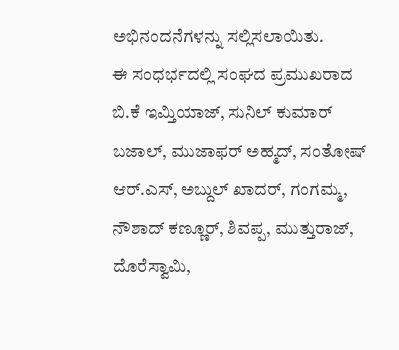ಅಭಿನಂದನೆಗಳನ್ನು ಸಲ್ಲಿಸಲಾಯಿತು.
ಈ ಸಂಧರ್ಭದಲ್ಲಿ ಸಂಘದ ಪ್ರಮುಖರಾದ ಬಿ.ಕೆ ಇಮ್ತಿಯಾಜ್, ಸುನಿಲ್ ಕುಮಾರ್ ಬಜಾಲ್, ಮುಜಾಫರ್ ಅಹ್ಮದ್, ಸಂತೋಷ್ ಆರ್.ಎಸ್, ಅಬ್ದುಲ್ ಖಾದರ್, ಗಂಗಮ್ಮ, ನೌಶಾದ್ ಕಣ್ಣೂರ್, ಶಿವಪ್ಪ, ಮುತ್ತುರಾಜ್, ದೊರೆಸ್ವಾಮಿ,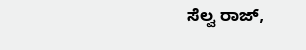ಸೆಲ್ವ ರಾಜ್,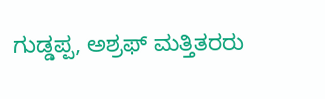ಗುಡ್ಡಪ್ಪ, ಅಶ್ರಫ್ ಮತ್ತಿತರರು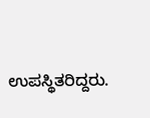ಉಪಸ್ಥಿತರಿದ್ದರು.